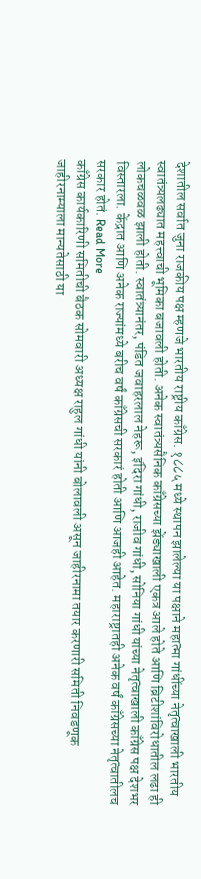देशातील सर्वात जुना राजकीय पक्ष म्हणजे भारतीय राष्ट्रीय काँग्रेस. १८८५ मध्ये स्थापन झालेल्या या पक्षाने महात्मा गांधींच्या नेतृत्वाखाली भारतीय स्वातंत्र्यलढ्यात महत्त्वाची भूमिका बजावली होती. अनेक स्वातंत्र्यसैनिक काँग्रेसच्या झेंड्याखाली एकत्र आले होते आणि ब्रिटीशांविरोधातील लढा ही लोकचळवळ झाली होती. स्वातंत्र्यानंतर, पंडित जवाहरलाल नेहरू, इंदिरा गांधी, राजीव गांधी, सोनिया गांधी यांच्या नेतृत्वाखाली काँग्रेस पक्ष देशभर विस्तारला. केंद्रात आणि अनेक राज्यांमध्ये बरीच वर्षं काँग्रेसची सरकारं होती आणि आजही आहेत. महाराष्ट्रातही अनेक वर्षं काँग्रेसच्या नेतृत्वातीलच सरकार होतं. Read More
काँग्रेस कार्यकारिणी समितीची बैठक सोमवारी अध्यक्ष राहुल गांधी यांनी बोलावली असून जाहीरनामा तयार करणारी समिती निवडणूक जाहीरनाम्याला मान्यतेसाठी या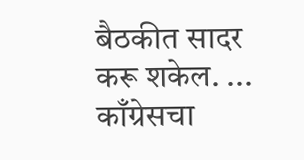बैठकीत सादर करू शकेल. ...
काँग्रेसचा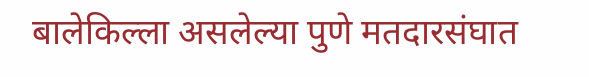बालेकिल्ला असलेल्या पुणे मतदारसंघात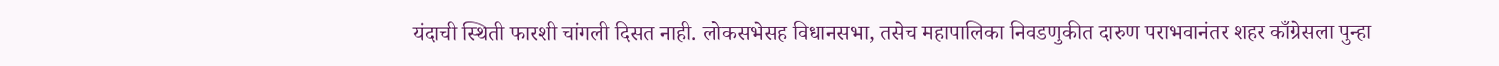यंदाची स्थिती फारशी चांगली दिसत नाही. लोकसभेसह विधानसभा, तसेच महापालिका निवडणुकीत दारुण पराभवानंतर शहर काँग्रेसला पुन्हा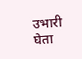उभारी घेता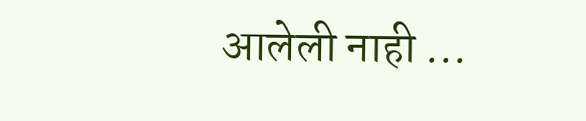आलेली नाही ...